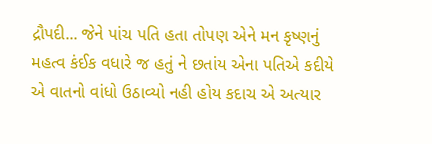દ્રૌપદી... જેને પાંચ પતિ હતા તોપણ એને મન કૃષ્ણનું મહત્વ કંઈક વધારે જ હતું ને છતાંય એના પતિએ કદીયે એ વાતનો વાંધો ઉઠાવ્યો નહી હોય કદાચ એ અત્યાર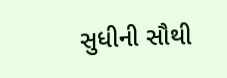સુધીની સૌથી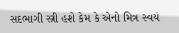સદભાગી સ્ત્રી હશે કેમ કે એનો મિત્ર સ્વયં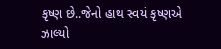કૃષ્ણ છે..જેનો હાથ સ્વયં કૃષ્ણએ ઝાલ્યો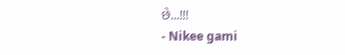છે...!!!
- Nikee gami